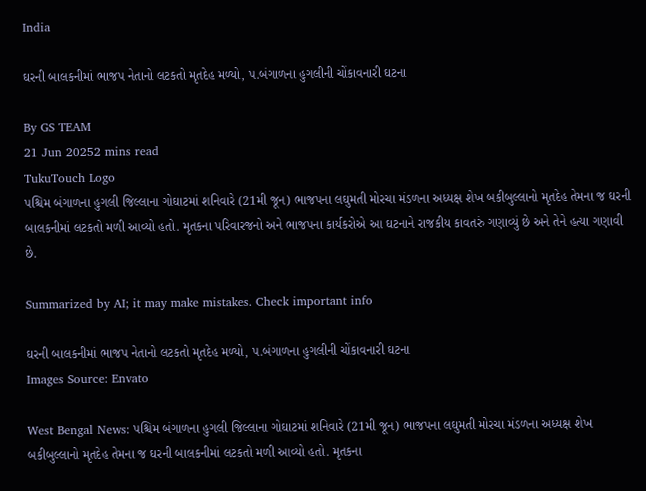India

ઘરની બાલકનીમાં ભાજપ નેતાનો લટકતો મૃતદેહ મળ્યો, પ.બંગાળના હુગલીની ચોંકાવનારી ઘટના

By GS TEAM
21 Jun 20252 mins read
TukuTouch Logo
પશ્ચિમ બંગાળના હુગલી જિલ્લાના ગોઘાટમાં શનિવારે (21મી જૂન) ભાજપના લઘુમતી મોરચા મંડળના અધ્યક્ષ શેખ બકીબુલ્લાનો મૃતદેહ તેમના જ ઘરની બાલકનીમાં લટકતો મળી આવ્યો હતો. મૃતકના પરિવારજનો અને ભાજપના કાર્યકરોએ આ ઘટનાને રાજકીય કાવતરું ગણાવ્યું છે અને તેને હત્યા ગણાવી છે.

Summarized by AI; it may make mistakes. Check important info

ઘરની બાલકનીમાં ભાજપ નેતાનો લટકતો મૃતદેહ મળ્યો, પ.બંગાળના હુગલીની ચોંકાવનારી ઘટના
Images Source: Envato

West Bengal News: પશ્ચિમ બંગાળના હુગલી જિલ્લાના ગોઘાટમાં શનિવારે (21મી જૂન) ભાજપના લઘુમતી મોરચા મંડળના અધ્યક્ષ શેખ બકીબુલ્લાનો મૃતદેહ તેમના જ ઘરની બાલકનીમાં લટકતો મળી આવ્યો હતો. મૃતકના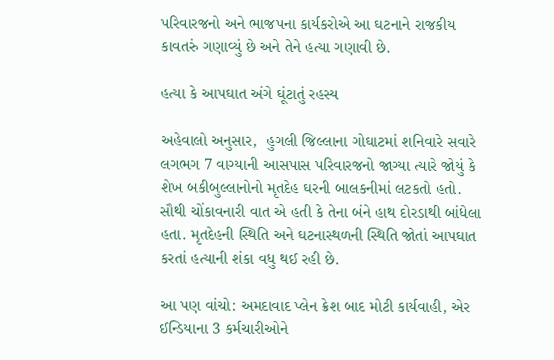પરિવારજનો અને ભાજપના કાર્યકરોએ આ ઘટનાને રાજકીય કાવતરું ગણાવ્યું છે અને તેને હત્યા ગણાવી છે.

હત્યા કે આપઘાત અંગે ઘૂંટાતું રહસ્ય

અહેવાલો અનુસાર,  હુગલી જિલ્લાના ગોઘાટમાં શનિવારે સવારે લગભગ 7 વાગ્યાની આસપાસ પરિવારજનો જાગ્યા ત્યારે જોયું કે શેખ બકીબુલ્લાનોનો મૃતદેહ ઘરની બાલકનીમાં લટકતો હતો. સૌથી ચોંકાવનારી વાત એ હતી કે તેના બંને હાથ દોરડાથી બાંધેલા હતા. મૃતદેહની સ્થિતિ અને ઘટનાસ્થળની સ્થિતિ જોતાં આપઘાત કરતાં હત્યાની શંકા વધુ થઈ રહી છે.

આ પણ વાંચો: અમદાવાદ પ્લેન ક્રેશ બાદ મોટી કાર્યવાહી, એર ઈન્ડિયાના 3 કર્મચારીઓને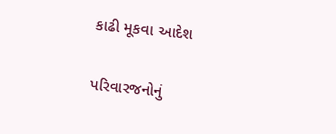કાઢી મૂકવા આદેશ

પરિવારજનોનું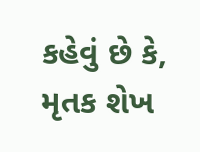કહેવું છે કે, મૃતક શેખ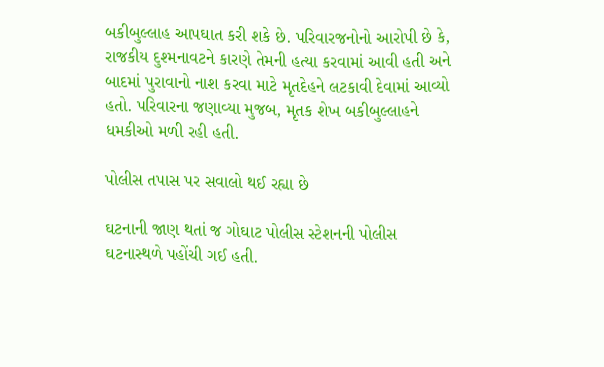બકીબુલ્લાહ આપઘાત કરી શકે છે. પરિવારજનોનો આરોપી છે કે, રાજકીય દુશ્મનાવટને કારણે તેમની હત્યા કરવામાં આવી હતી અને બાદમાં પુરાવાનો નાશ કરવા માટે મૃતદેહને લટકાવી દેવામાં આવ્યો હતો. પરિવારના જણાવ્યા મુજબ, મૃતક શેખ બકીબુલ્લાહને ધમકીઓ મળી રહી હતી.

પોલીસ તપાસ પર સવાલો થઈ રહ્યા છે

ઘટનાની જાણ થતાં જ ગોઘાટ પોલીસ સ્ટેશનની પોલીસ ઘટનાસ્થળે પહોંચી ગઈ હતી.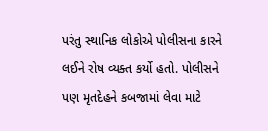પરંતુ સ્થાનિક લોકોએ પોલીસના કારને લઈને રોષ વ્યક્ત કર્યો હતો. પોલીસને પણ મૃતદેહને કબજામાં લેવા માટે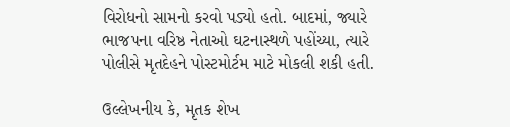વિરોધનો સામનો કરવો પડ્યો હતો. બાદમાં, જ્યારે ભાજપના વરિષ્ઠ નેતાઓ ઘટનાસ્થળે પહોંચ્યા, ત્યારે પોલીસે મૃતદેહને પોસ્ટમોર્ટમ માટે મોકલી શકી હતી.

ઉલ્લેખનીય કે, મૃતક શેખ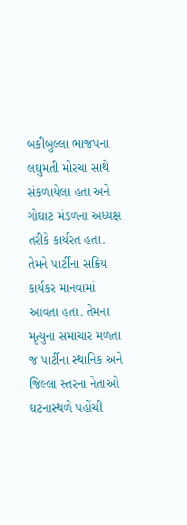બકીબુલ્લા ભાજપના લઘુમતી મોરચા સાથે સંકળાયેલા હતા અને ગોઘાટ મંડળના અધ્યક્ષ તરીકે કાર્યરત હતા. તેમને પાર્ટીના સક્રિય કાર્યકર માનવામાં આવતા હતા. તેમના મૃત્યુના સમાચાર મળતા જ પાર્ટીના સ્થાનિક અને જિલ્લા સ્તરના નેતાઓ ઘટનાસ્થળે પહોંચી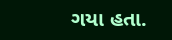ગયા હતા.